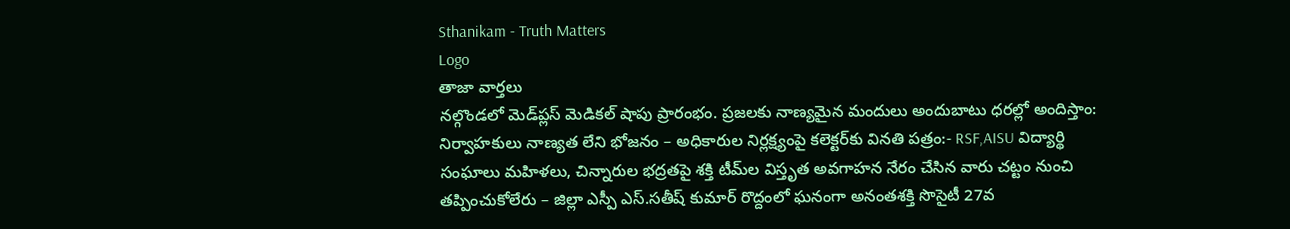Sthanikam - Truth Matters
Logo
తాజా వార్తలు
నల్గొండలో మెడ్‌ప్లస్ మెడికల్ షాపు ప్రారంభం. ప్రజలకు నాణ్యమైన మందులు అందుబాటు ధరల్లో అందిస్తాం: నిర్వాహకులు నాణ్యత లేని భోజనం – అధికారుల నిర్లక్ష్యంపై కలెక్టర్‌కు వినతి పత్రం:- RSF,AISU విద్యార్థి సంఘాలు మహిళలు, చిన్నారుల భద్రతపై శక్తి టీమ్‌ల విస్తృత అవగాహన నేరం చేసిన వారు చట్టం నుంచి తప్పించుకోలేరు – జిల్లా ఎస్పీ ఎస్.సతీష్ కుమార్ రొద్దంలో ఘనంగా అనంతశక్తి సొసైటీ 27వ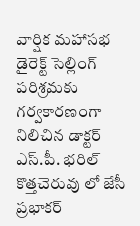వార్షిక మహాసభ డైరెక్ట్ సెల్లింగ్ పరిశ్రమకు గర్వకారణంగా నిలిచిన డాక్టర్ ఎస్.పీ. భరిల్ కొత్తచెరువు లో జేసీ ప్రభాకర్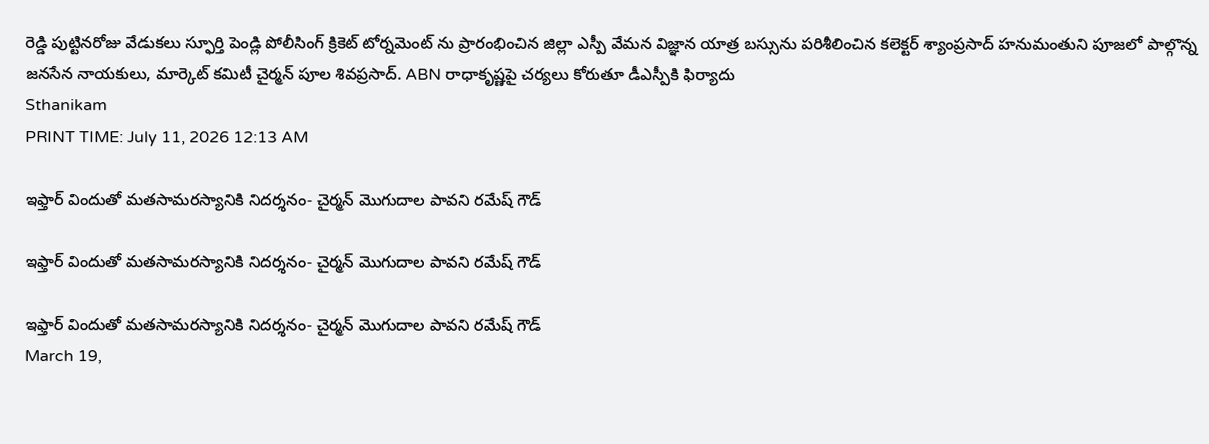రెడ్డి పుట్టినరోజు వేడుకలు స్ఫూర్తి పెండ్లి పోలీసింగ్ క్రికెట్ టోర్నమెంట్ ను ప్రారంభించిన జిల్లా ఎస్పీ వేమన విజ్ఞాన యాత్ర బస్సును పరిశీలించిన కలెక్టర్ శ్యాంప్రసాద్ హనుమంతుని పూజలో పాల్గొన్న జనసేన నాయకులు, మార్కెట్ కమిటీ చైర్మన్ పూల శివప్రసాద్. ABN రాధాకృష్ణపై చర్యలు కోరుతూ డీఎస్పీకి ఫిర్యాదు
Sthanikam
PRINT TIME: July 11, 2026 12:13 AM

ఇఫ్తార్ విందుతో మతసామరస్యానికి నిదర్శనం- చైర్మన్ మొగుదాల పావని రమేష్ గౌడ్

ఇఫ్తార్ విందుతో మతసామరస్యానికి నిదర్శనం- చైర్మన్ మొగుదాల పావని రమేష్ గౌడ్

ఇఫ్తార్ విందుతో మతసామరస్యానికి నిదర్శనం- చైర్మన్ మొగుదాల పావని రమేష్ గౌడ్
March 19,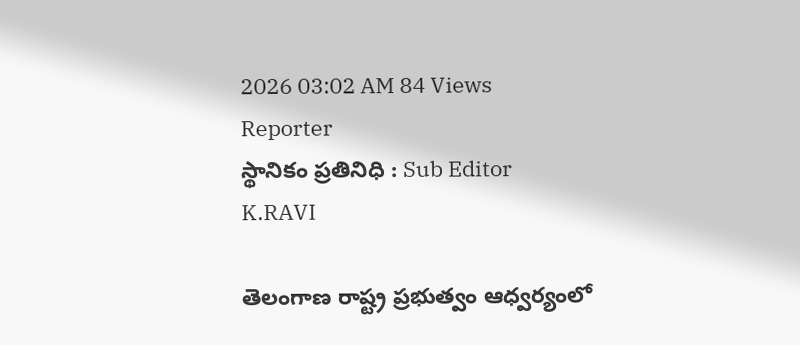2026 03:02 AM 84 Views
Reporter
స్థానికం ప్రతినిధి : Sub Editor
K.RAVI

తెలంగాణ రాష్ట్ర ప్రభుత్వం ఆధ్వర్యంలో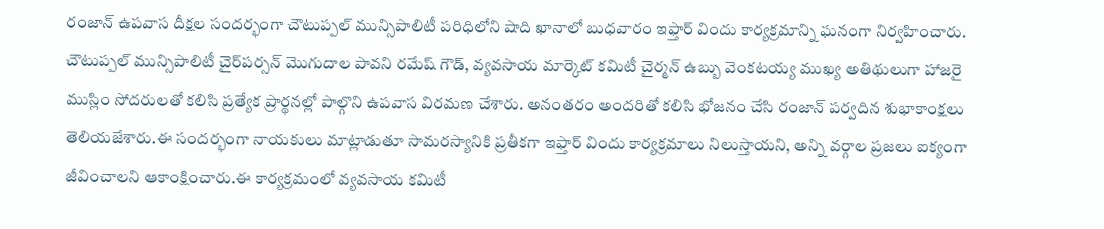రంజాన్ ఉపవాస దీక్షల సందర్భంగా చౌటుప్పల్ మున్సిపాలిటీ పరిధిలోని షాది ఖానాలో బుధవారం ఇఫ్తార్ విందు కార్యక్రమాన్ని ఘనంగా నిర్వహించారు. చౌటుప్పల్ మున్సిపాలిటీ చైర్‌పర్సన్ మొగుదాల పావని రమేష్ గౌడ్, వ్యవసాయ మార్కెట్ కమిటీ చైర్మన్ ఉబ్బు వెంకటయ్య ముఖ్య అతిథులుగా హాజరై ముస్లిం సోదరులతో కలిసి ప్రత్యేక ప్రార్థనల్లో పాల్గొని ఉపవాస విరమణ చేశారు. అనంతరం అందరితో కలిసి భోజనం చేసి రంజాన్ పర్వదిన శుభాకాంక్షలు తెలియజేశారు.ఈ సందర్భంగా నాయకులు మాట్లాడుతూ సామరస్యానికి ప్రతీకగా ఇఫ్తార్ విందు కార్యక్రమాలు నిలుస్తాయని, అన్ని వర్గాల ప్రజలు ఐక్యంగా జీవించాలని ఆకాంక్షించారు.ఈ కార్యక్రమంలో వ్యవసాయ కమిటీ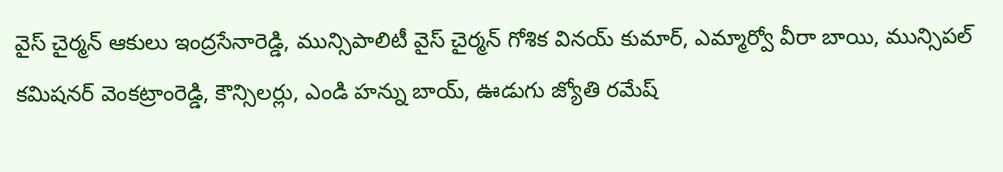వైస్ చైర్మన్ ఆకులు ఇంద్రసేనారెడ్డి, మున్సిపాలిటీ వైస్ చైర్మన్ గోశిక వినయ్ కుమార్, ఎమ్మార్వో వీరా బాయి, మున్సిపల్ కమిషనర్ వెంకట్రాంరెడ్డి, కౌన్సిలర్లు, ఎండి హన్ను బాయ్, ఊడుగు జ్యోతి రమేష్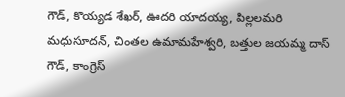గౌడ్, కొయ్యడ శేఖర్, ఊదరి యాదయ్య, పిల్లలమరి మధుసూదన్, చింతల ఉమామహేశ్వరి, బత్తుల జయమ్మ దాస్ గౌడ్, కాంగ్రెస్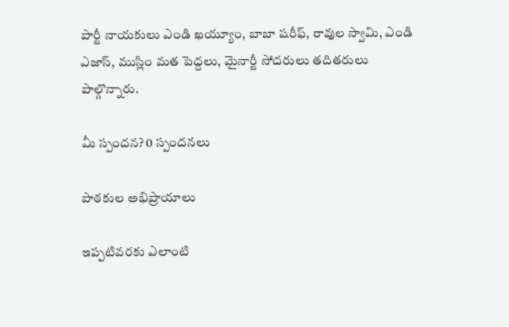పార్టీ నాయకులు ఎండి ఖయ్యూం, బాబా షరీఫ్, రావుల స్వామి, ఎండి ఎజాస్, ముస్లిం మత పెద్దలు, మైనార్టీ సోదరులు తదితరులు పాల్గొన్నారు.

మీ స్పందన? 0 స్పందనలు

పాఠకుల అభిప్రాయాలు

ఇప్పటివరకు ఎలాంటి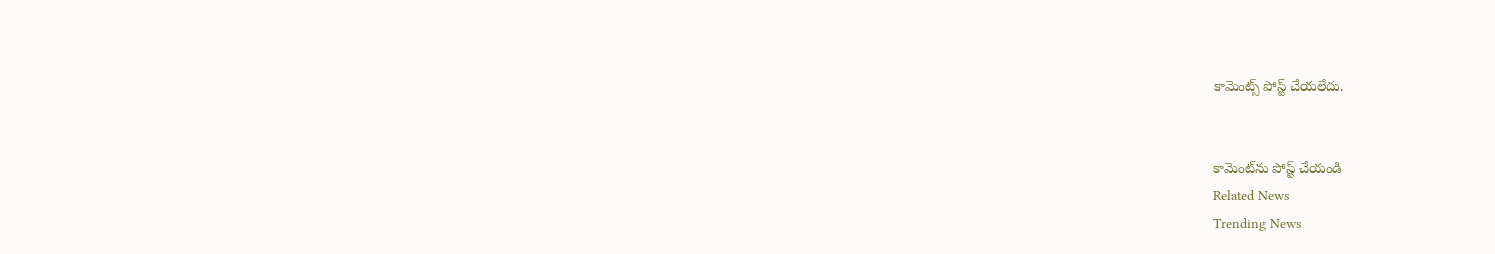కామెంట్స్ పోస్ట్ చేయలేదు.


కామెంట్‌ను పోస్ట్ చేయండి
Related News
Trending News